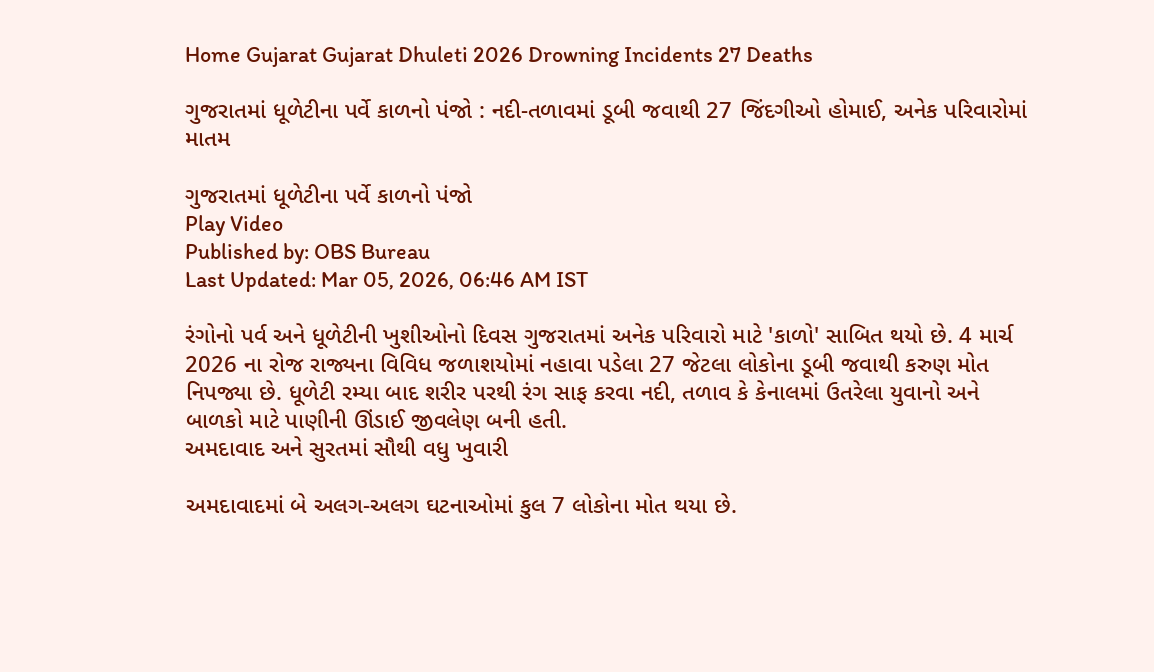Home Gujarat Gujarat Dhuleti 2026 Drowning Incidents 27 Deaths

ગુજરાતમાં ધૂળેટીના પર્વે કાળનો પંજો : નદી-તળાવમાં ડૂબી જવાથી 27 જિંદગીઓ હોમાઈ, અનેક પરિવારોમાં માતમ

ગુજરાતમાં ધૂળેટીના પર્વે કાળનો પંજો
Play Video
Published by: OBS Bureau
Last Updated: Mar 05, 2026, 06:46 AM IST

રંગોનો પર્વ અને ધૂળેટીની ખુશીઓનો દિવસ ગુજરાતમાં અનેક પરિવારો માટે 'કાળો' સાબિત થયો છે. 4 માર્ચ 2026 ના રોજ રાજ્યના વિવિધ જળાશયોમાં નહાવા પડેલા 27 જેટલા લોકોના ડૂબી જવાથી કરુણ મોત નિપજ્યા છે. ધૂળેટી રમ્યા બાદ શરીર પરથી રંગ સાફ કરવા નદી, તળાવ કે કેનાલમાં ઉતરેલા યુવાનો અને બાળકો માટે પાણીની ઊંડાઈ જીવલેણ બની હતી.
અમદાવાદ અને સુરતમાં સૌથી વધુ ખુવારી

અમદાવાદમાં બે અલગ-અલગ ઘટનાઓમાં કુલ 7 લોકોના મોત થયા છે.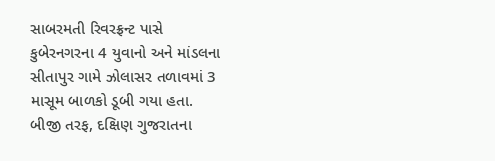સાબરમતી રિવરફ્રન્ટ પાસે કુબેરનગરના 4 યુવાનો અને માંડલના સીતાપુર ગામે ઝોલાસર તળાવમાં 3 માસૂમ બાળકો ડૂબી ગયા હતા. બીજી તરફ, દક્ષિણ ગુજરાતના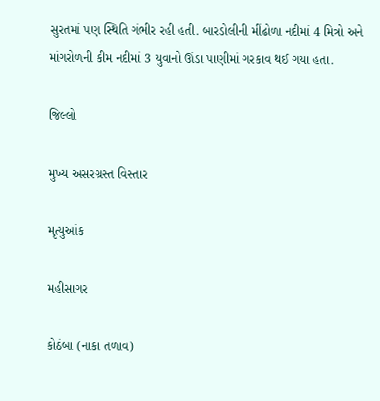સુરતમાં પણ સ્થિતિ ગંભીર રહી હતી. બારડોલીની મીંઢોળા નદીમાં 4 મિત્રો અને માંગરોળની કીમ નદીમાં 3 યુવાનો ઊંડા પાણીમાં ગરકાવ થઈ ગયા હતા.

જિલ્લો

મુખ્ય અસરગ્રસ્ત વિસ્તાર

મૃત્યુઆંક

મહીસાગર

કોઠંબા (નાકા તળાવ)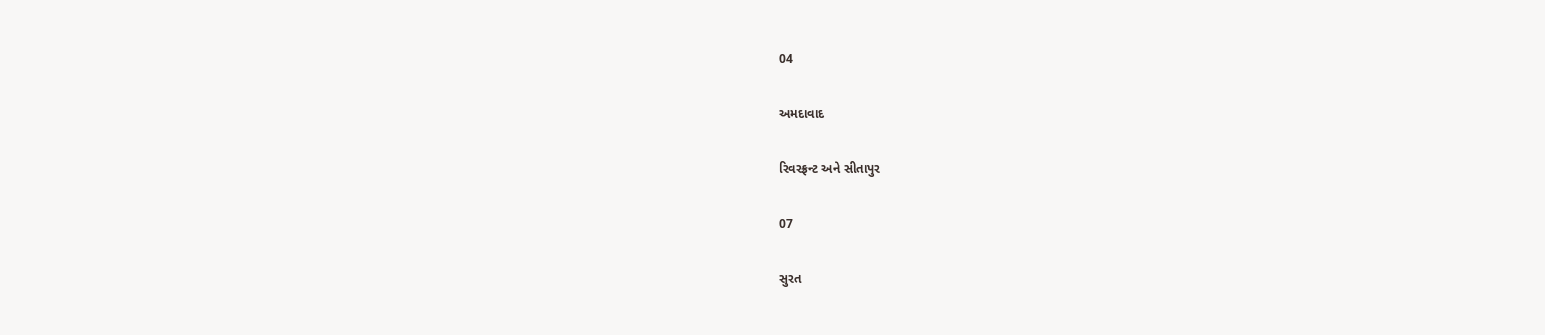04

અમદાવાદ

રિવરફ્રન્ટ અને સીતાપુર

07

સુરત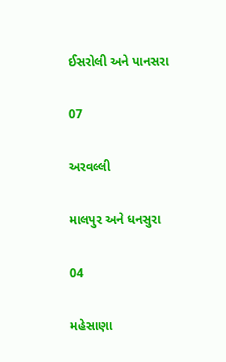ઈસરોલી અને પાનસરા

07

અરવલ્લી

માલપુર અને ધનસુરા

04

મહેસાણા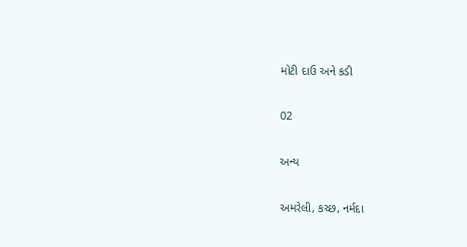મોટી દાઉ અને કડી

02

અન્ય

અમરેલી, કચ્છ, નર્મદા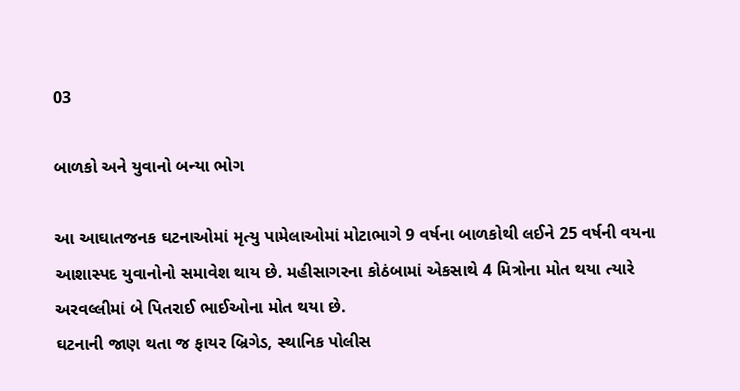03

બાળકો અને યુવાનો બન્યા ભોગ

આ આઘાતજનક ઘટનાઓમાં મૃત્યુ પામેલાઓમાં મોટાભાગે 9 વર્ષના બાળકોથી લઈને 25 વર્ષની વયના આશાસ્પદ યુવાનોનો સમાવેશ થાય છે. મહીસાગરના કોઠંબામાં એકસાથે 4 મિત્રોના મોત થયા ત્યારે અરવલ્લીમાં બે પિતરાઈ ભાઈઓના મોત થયા છે.
ઘટનાની જાણ થતા જ ફાયર બ્રિગેડ, સ્થાનિક પોલીસ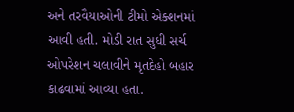અને તરવૈયાઓની ટીમો એક્શનમાં આવી હતી. મોડી રાત સુધી સર્ચ ઓપરેશન ચલાવીને મૃતદેહો બહાર કાઢવામાં આવ્યા હતા.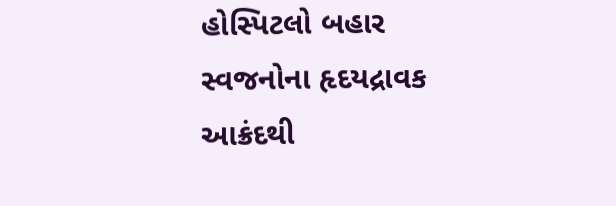હોસ્પિટલો બહાર સ્વજનોના હૃદયદ્રાવક આક્રંદથી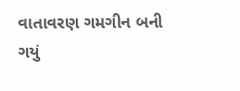વાતાવરણ ગમગીન બની ગયું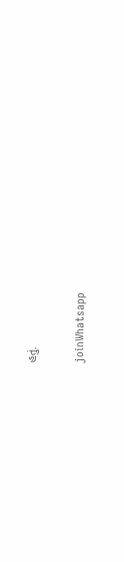હતું.

joinWhatsapp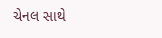ચેનલ સાથે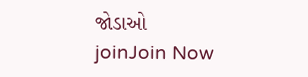જોડાઓ
joinJoin Now